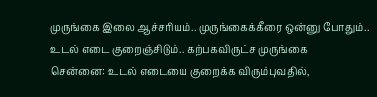முருங்கை இலை ஆச்சரியம்.. முருங்கைக்கீரை ஒன்னு போதும்.. உடல் எடை குறைஞ்சிடும்.. கற்பகவிருட்ச முருங்கை
சென்னை: உடல் எடையை குறைக்க விரும்புவதில்,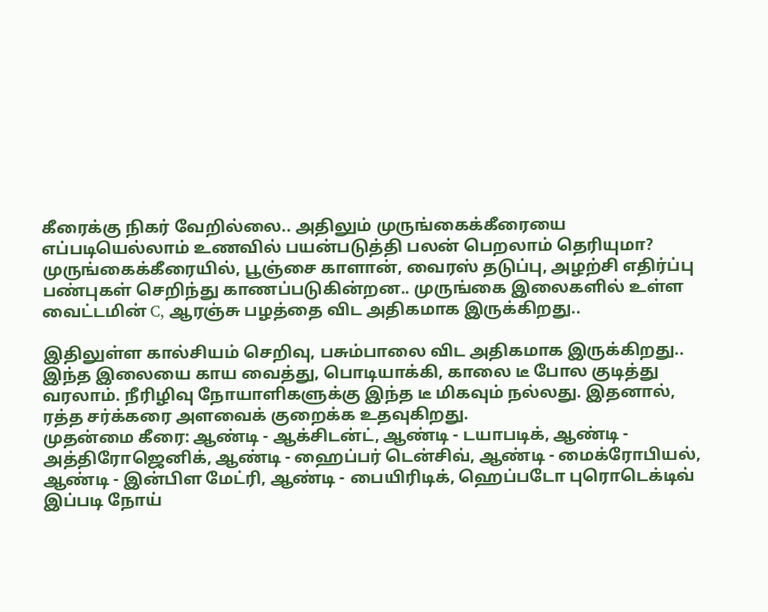கீரைக்கு நிகர் வேறில்லை.. அதிலும் முருங்கைக்கீரையை எப்படியெல்லாம் உணவில் பயன்படுத்தி பலன் பெறலாம் தெரியுமா?
முருங்கைக்கீரையில், பூஞ்சை காளான், வைரஸ் தடுப்பு, அழற்சி எதிர்ப்பு பண்புகள் செறிந்து காணப்படுகின்றன.. முருங்கை இலைகளில் உள்ள வைட்டமின் C, ஆரஞ்சு பழத்தை விட அதிகமாக இருக்கிறது..

இதிலுள்ள கால்சியம் செறிவு, பசும்பாலை விட அதிகமாக இருக்கிறது.. இந்த இலையை காய வைத்து, பொடியாக்கி, காலை டீ போல குடித்து வரலாம். நீரிழிவு நோயாளிகளுக்கு இந்த டீ மிகவும் நல்லது. இதனால், ரத்த சர்க்கரை அளவைக் குறைக்க உதவுகிறது.
முதன்மை கீரை: ஆண்டி - ஆக்சிடன்ட், ஆண்டி - டயாபடிக், ஆண்டி - அத்திரோஜெனிக், ஆண்டி - ஹைப்பர் டென்சிவ், ஆண்டி - மைக்ரோபியல், ஆண்டி - இன்பிள மேட்ரி, ஆண்டி - பையிரிடிக், ஹெப்படோ புரொடெக்டிவ் இப்படி நோய்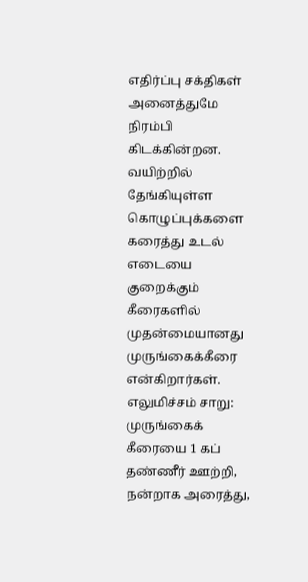எதிர்ப்பு சக்திகள் அனைத்துமே நிரம்பி கிடக்கின்றன. வயிற்றில் தேங்கியுள்ள கொழுப்புக்களை கரைத்து உடல் எடையை குறைக்கும் கீரைகளில் முதன்மையானது முருங்கைக்கீரை என்கிறார்கள்.
எலுமிச்சம் சாறு: முருங்கைக் கீரையை 1 கப் தண்ணீர் ஊற்றி, நன்றாக அரைத்து,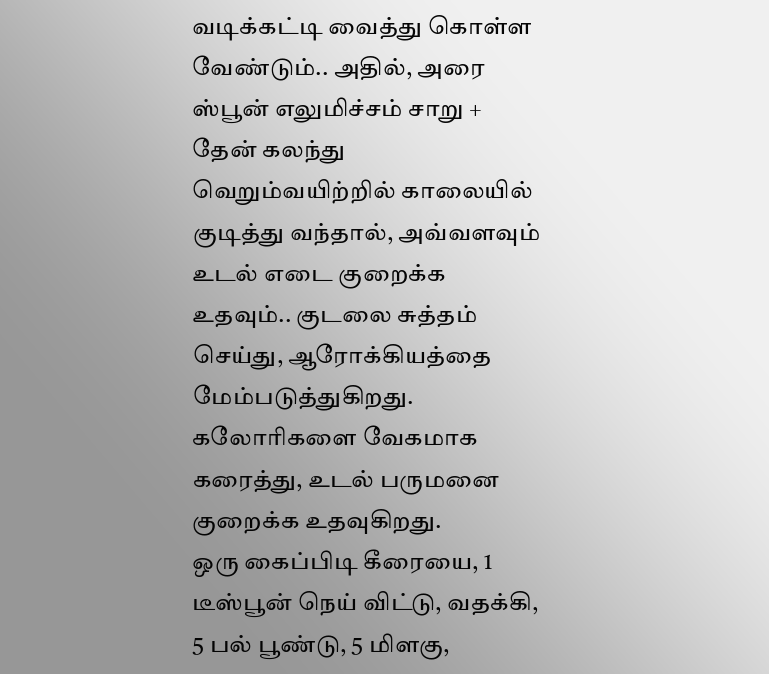வடிக்கட்டி வைத்து கொள்ள வேண்டும்.. அதில், அரை ஸ்பூன் எலுமிச்சம் சாறு + தேன் கலந்து வெறும்வயிற்றில் காலையில் குடித்து வந்தால், அவ்வளவும் உடல் எடை குறைக்க உதவும்.. குடலை சுத்தம் செய்து, ஆரோக்கியத்தை மேம்படுத்துகிறது. கலோரிகளை வேகமாக கரைத்து, உடல் பருமனை குறைக்க உதவுகிறது.
ஒரு கைப்பிடி கீரையை, 1 டீஸ்பூன் நெய் விட்டு, வதக்கி, 5 பல் பூண்டு, 5 மிளகு,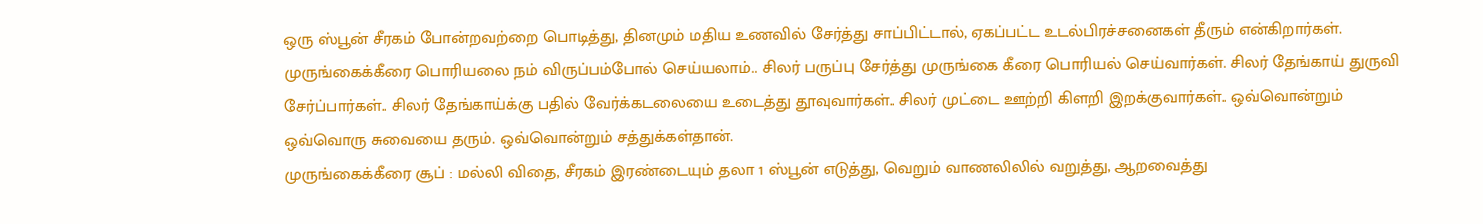ஒரு ஸ்பூன் சீரகம் போன்றவற்றை பொடித்து, தினமும் மதிய உணவில் சேர்த்து சாப்பிட்டால், ஏகப்பட்ட உடல்பிரச்சனைகள் தீரும் என்கிறார்கள்.
முருங்கைக்கீரை பொரியலை நம் விருப்பம்போல் செய்யலாம்.. சிலர் பருப்பு சேர்த்து முருங்கை கீரை பொரியல் செய்வார்கள். சிலர் தேங்காய் துருவி சேர்ப்பார்கள்.. சிலர் தேங்காய்க்கு பதில் வேர்க்கடலையை உடைத்து தூவுவார்கள்.. சிலர் முட்டை ஊற்றி கிளறி இறக்குவார்கள்.. ஒவ்வொன்றும் ஒவ்வொரு சுவையை தரும். ஒவ்வொன்றும் சத்துக்கள்தான்.
முருங்கைக்கீரை சூப் : மல்லி விதை, சீரகம் இரண்டையும் தலா 1 ஸ்பூன் எடுத்து, வெறும் வாணலிலில் வறுத்து, ஆறவைத்து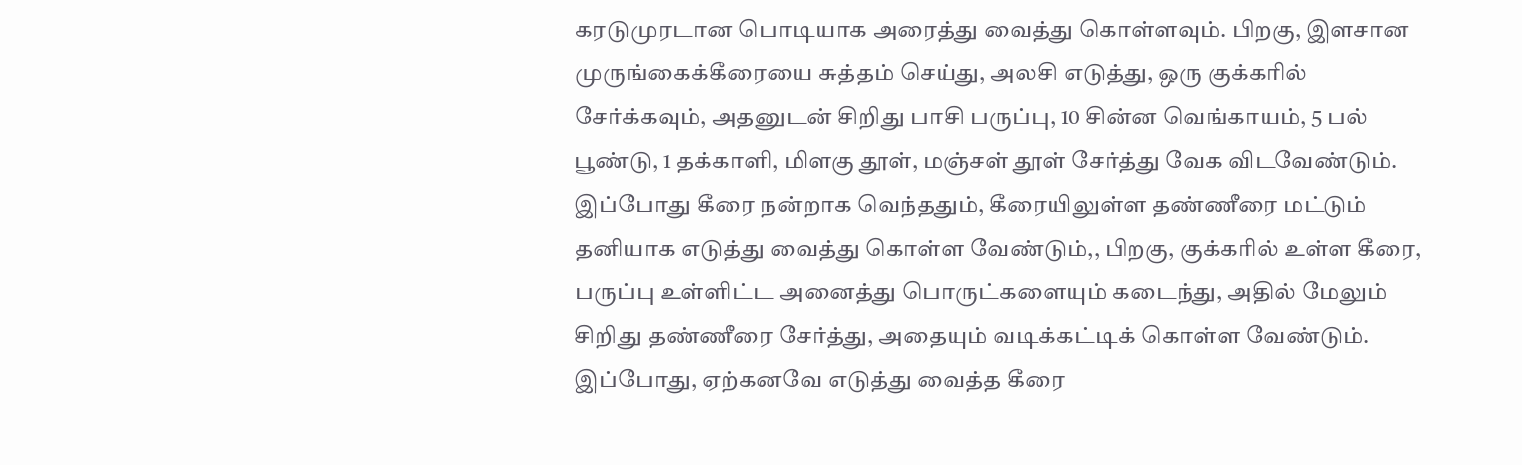கரடுமுரடான பொடியாக அரைத்து வைத்து கொள்ளவும். பிறகு, இளசான முருங்கைக்கீரையை சுத்தம் செய்து, அலசி எடுத்து, ஒரு குக்கரில் சேர்க்கவும், அதனுடன் சிறிது பாசி பருப்பு, 10 சின்ன வெங்காயம், 5 பல் பூண்டு, 1 தக்காளி, மிளகு தூள், மஞ்சள் தூள் சேர்த்து வேக விடவேண்டும்.
இப்போது கீரை நன்றாக வெந்ததும், கீரையிலுள்ள தண்ணீரை மட்டும் தனியாக எடுத்து வைத்து கொள்ள வேண்டும்,, பிறகு, குக்கரில் உள்ள கீரை, பருப்பு உள்ளிட்ட அனைத்து பொருட்களையும் கடைந்து, அதில் மேலும் சிறிது தண்ணீரை சேர்த்து, அதையும் வடிக்கட்டிக் கொள்ள வேண்டும். இப்போது, ஏற்கனவே எடுத்து வைத்த கீரை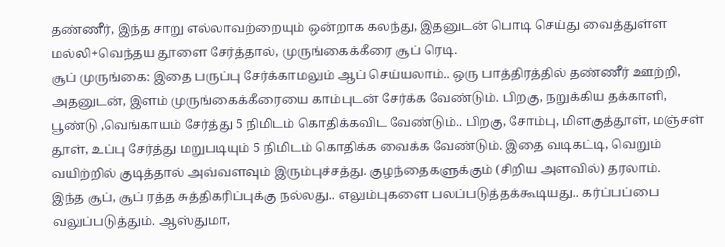தண்ணீர், இந்த சாறு எல்லாவற்றையும் ஒன்றாக கலந்து, இதனுடன் பொடி செய்து வைத்துள்ள மல்லி+வெந்தய தூளை சேர்த்தால், முருங்கைக்கீரை சூப் ரெடி.
சூப் முருங்கை: இதை பருப்பு சேர்க்காமலும் ஆப் செய்யலாம்.. ஒரு பாத்திரத்தில் தண்ணீர் ஊற்றி, அதனுடன், இளம் முருங்கைக்கீரையை காம்புடன் சேர்க்க வேண்டும். பிறகு, நறுக்கிய தக்காளி, பூண்டு ,வெங்காயம் சேர்த்து 5 நிமிடம் கொதிக்கவிட வேண்டும்.. பிறகு, சோம்பு, மிளகுத்தூள், மஞ்சள் தூள், உப்பு சேர்த்து மறுபடியும் 5 நிமிடம் கொதிக்க வைக்க வேண்டும். இதை வடிகட்டி, வெறும் வயிற்றில் குடித்தால் அவ்வளவும் இரும்புச்சத்து. குழந்தைகளுக்கும் (சிறிய அளவில்) தரலாம்.
இந்த சூப், சூப் ரத்த சுத்திகரிப்புக்கு நல்லது.. எலும்புகளை பலப்படுத்தக்கூடியது.. கர்ப்பப்பை வலுப்படுத்தும். ஆஸ்துமா,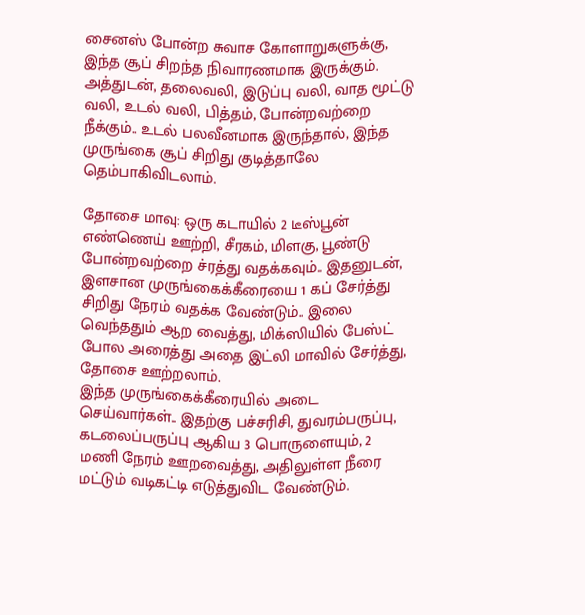சைனஸ் போன்ற சுவாச கோளாறுகளுக்கு, இந்த சூப் சிறந்த நிவாரணமாக இருக்கும். அத்துடன், தலைவலி, இடுப்பு வலி, வாத மூட்டு வலி, உடல் வலி, பித்தம், போன்றவற்றை நீக்கும்.. உடல் பலவீனமாக இருந்தால், இந்த முருங்கை சூப் சிறிது குடித்தாலே தெம்பாகிவிடலாம்.

தோசை மாவு: ஒரு கடாயில் 2 டீஸ்பூன் எண்ணெய் ஊற்றி, சீரகம், மிளகு, பூண்டு போன்றவற்றை ச்ரத்து வதக்கவும்.. இதனுடன், இளசான முருங்கைக்கீரையை 1 கப் சேர்த்து சிறிது நேரம் வதக்க வேண்டும்.. இலை வெந்ததும் ஆற வைத்து, மிக்ஸியில் பேஸ்ட் போல அரைத்து அதை இட்லி மாவில் சேர்த்து, தோசை ஊற்றலாம்.
இந்த முருங்கைக்கீரையில் அடை செய்வார்கள்.. இதற்கு பச்சரிசி, துவரம்பருப்பு, கடலைப்பருப்பு ஆகிய 3 பொருளையும், 2 மணி நேரம் ஊறவைத்து, அதிலுள்ள நீரை மட்டும் வடிகட்டி எடுத்துவிட வேண்டும்.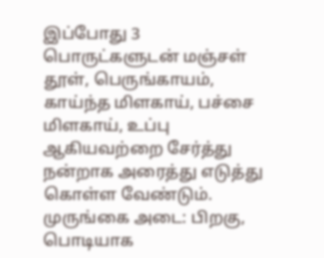இப்போது 3 பொருட்களுடன் மஞ்சள் தூள், பெருங்காயம், காய்ந்த மிளகாய், பச்சை மிளகாய், உப்பு ஆகியவற்றை சேர்த்து நன்றாக அரைத்து எடுத்து கொள்ள வேண்டும்.
முருங்கை அடை: பிறகு, பொடியாக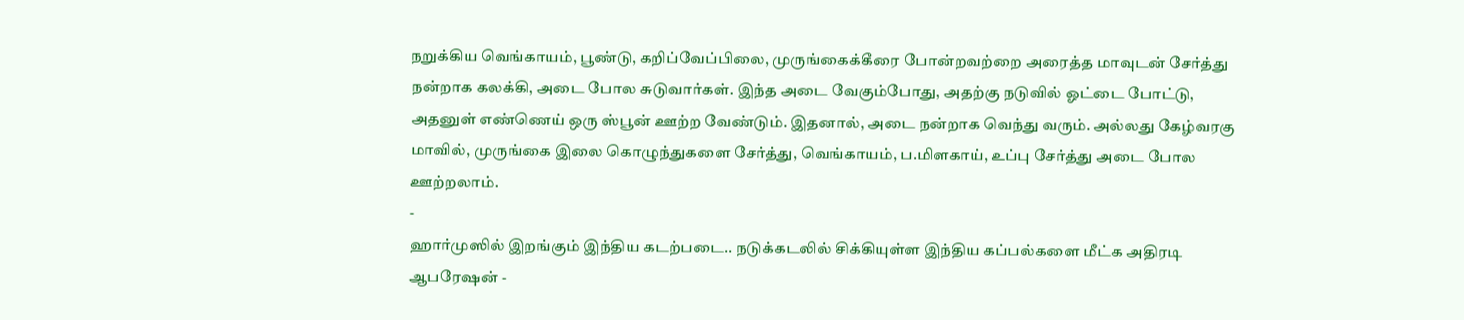நறுக்கிய வெங்காயம், பூண்டு, கறிப்வேப்பிலை, முருங்கைக்கீரை போன்றவற்றை அரைத்த மாவுடன் சேர்த்து நன்றாக கலக்கி, அடை போல சுடுவார்கள். இந்த அடை வேகும்போது, அதற்கு நடுவில் ஓட்டை போட்டு, அதனுள் எண்ணெய் ஒரு ஸ்பூன் ஊற்ற வேண்டும். இதனால், அடை நன்றாக வெந்து வரும். அல்லது கேழ்வரகு மாவில், முருங்கை இலை கொழுந்துகளை சேர்த்து, வெங்காயம், ப.மிளகாய், உப்பு சேர்த்து அடை போல ஊற்றலாம்.
-
ஹார்முஸில் இறங்கும் இந்திய கடற்படை.. நடுக்கடலில் சிக்கியுள்ள இந்திய கப்பல்களை மீட்க அதிரடி ஆபரேஷன் -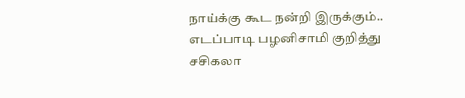நாய்க்கு கூட நன்றி இருக்கும்.. எடப்பாடி பழனிசாமி குறித்து சசிகலா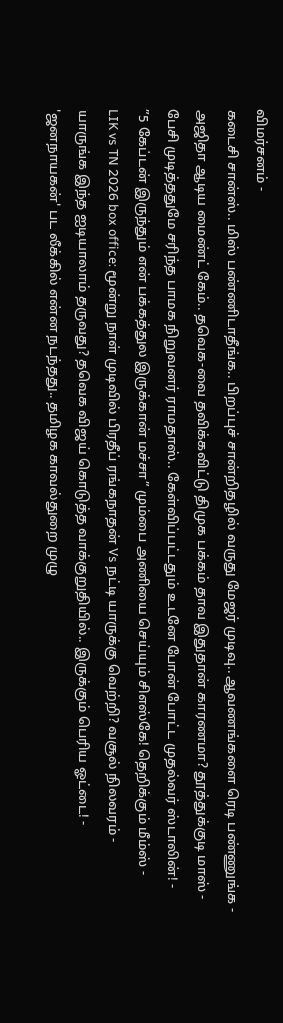விமர்சனம் -
கடைசி சான்ஸ்.. மிஸ் பண்ணிடாதீங்க.. பிறப்புச் சான்றிதழில் வருது மேஜர் முடிவு.. ஆவணங்களை ரெடி பண்ணுங்க -
அஜிதா ஆடிய மைண்ட் கேம்.. தவெக-வை தவிக்கவிட்டு திமுக பக்கம் தாவ இதுதான் காரணமா? தூத்துக்குடி மாஸ் -
பேசி முடித்ததுமே சரிந்த பாமக நிறுவனர் ராமதாஸ்.. கேள்விப்பட்டதும் உடனே போன் போட்ட முதல்வர் ஸ்டாலின்! -
”5 கேப்டன் இருந்தும் என் பக்கத்துல இருக்கான் மச்சா” மும்பை அணியை செய்யும் சிஎஸ்கே! தெறிக்கும் மீம்ஸ் -
LIK vs TN 2026 box office: மூன்று நாள் முடிவில் பிரதீப் ரங்கநாதன் Vs நட்டி யாருக்கு வெற்றி? வசூல் நிலவரம் -
யாருங்க இந்த ஐடியாலாம் தருவது? தவெக விஜய் கொடுத்த வாக்குறுதியில்.. இருக்கும் பெரிய ஓட்டை! -
'ஜனநாயகன்' பட லீக்கில் என்ன நடந்தது.. தமிழக காவல்துறை முழு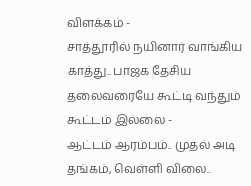விளக்கம் -
சாத்தூரில் நயினார் வாங்கிய காத்து.. பாஜக தேசிய தலைவரையே கூட்டி வந்தும் கூட்டம் இல்லை -
ஆட்டம் ஆரம்பம்.. முதல் அடி தங்கம், வெள்ளி விலை..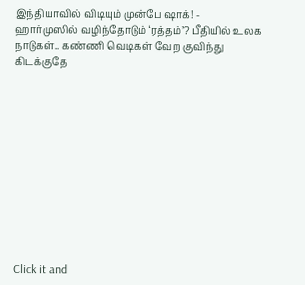இந்தியாவில் விடியும் முன்பே ஷாக்! -
ஹார்முஸில் வழிந்தோடும் ‘ரத்தம்’? பீதியில் உலக நாடுகள்.. கண்ணி வெடிகள் வேற குவிந்து கிடக்குதே












Click it and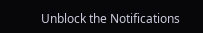Unblock the Notifications